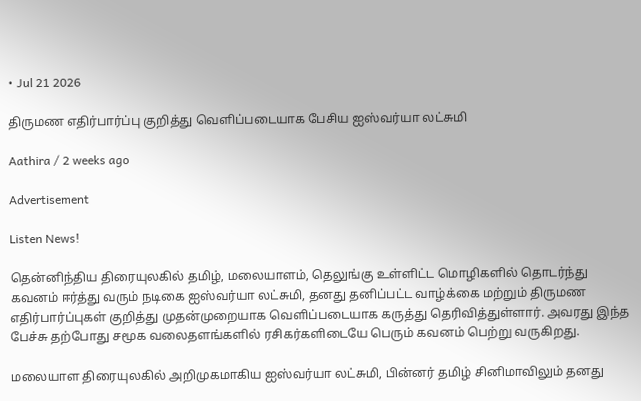• Jul 21 2026

திருமண எதிர்பார்ப்பு குறித்து வெளிப்படையாக பேசிய ஐஸ்வர்யா லட்சுமி

Aathira / 2 weeks ago

Advertisement

Listen News!

தென்னிந்திய திரையுலகில் தமிழ், மலையாளம், தெலுங்கு உள்ளிட்ட மொழிகளில் தொடர்ந்து கவனம் ஈர்த்து வரும் நடிகை ஐஸ்வர்யா லட்சுமி, தனது தனிப்பட்ட வாழ்க்கை மற்றும் திருமண எதிர்பார்ப்புகள் குறித்து முதன்முறையாக வெளிப்படையாக கருத்து தெரிவித்துள்ளார். அவரது இந்த பேச்சு தற்போது சமூக வலைதளங்களில் ரசிகர்களிடையே பெரும் கவனம் பெற்று வருகிறது.

மலையாள திரையுலகில் அறிமுகமாகிய ஐஸ்வர்யா லட்சுமி, பின்னர் தமிழ் சினிமாவிலும் தனது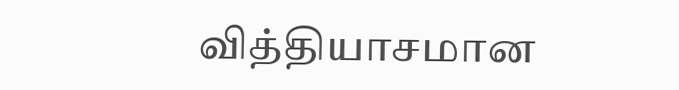வித்தியாசமான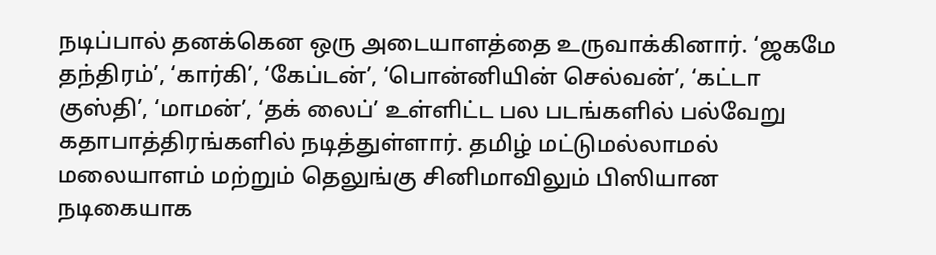நடிப்பால் தனக்கென ஒரு அடையாளத்தை உருவாக்கினார். ‘ஜகமே தந்திரம்’, ‘கார்கி’, ‘கேப்டன்’, ‘பொன்னியின் செல்வன்’, ‘கட்டா குஸ்தி’, ‘மாமன்’, ‘தக் லைப்’ உள்ளிட்ட பல படங்களில் பல்வேறு கதாபாத்திரங்களில் நடித்துள்ளார். தமிழ் மட்டுமல்லாமல் மலையாளம் மற்றும் தெலுங்கு சினிமாவிலும் பிஸியான நடிகையாக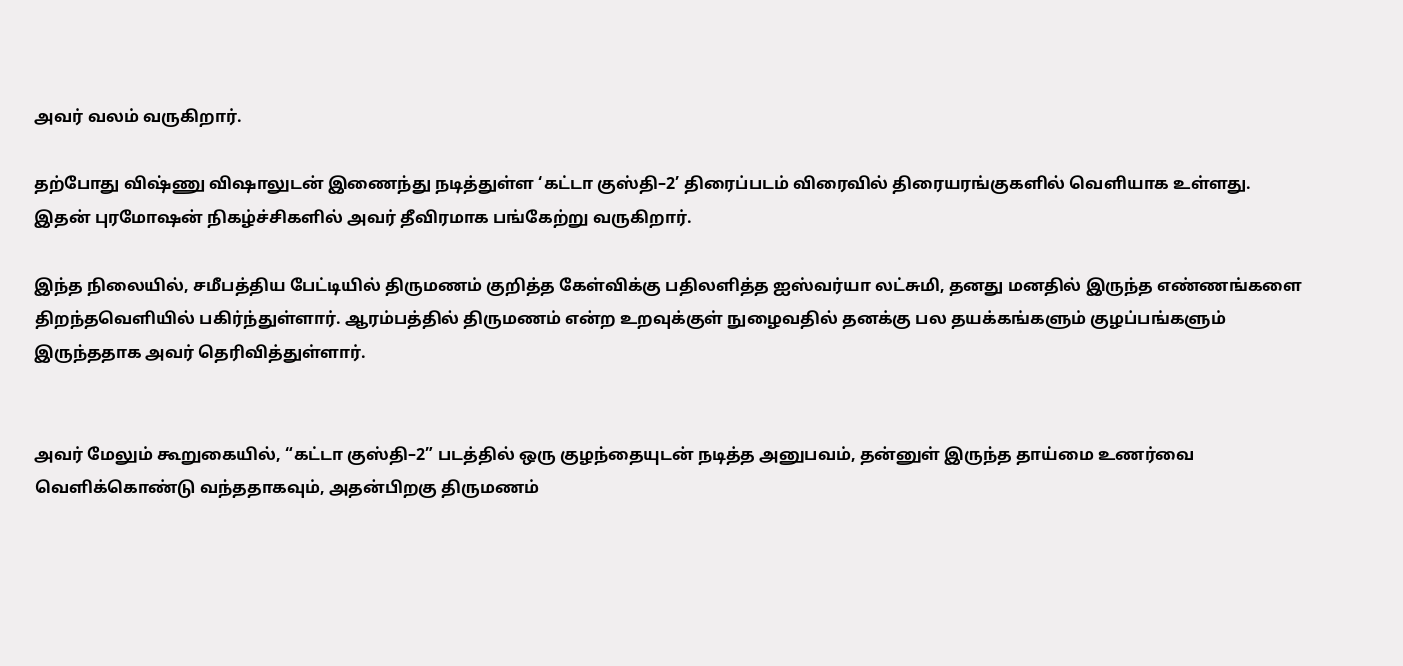அவர் வலம் வருகிறார்.

தற்போது விஷ்ணு விஷாலுடன் இணைந்து நடித்துள்ள ‘கட்டா குஸ்தி–2’ திரைப்படம் விரைவில் திரையரங்குகளில் வெளியாக உள்ளது. இதன் புரமோஷன் நிகழ்ச்சிகளில் அவர் தீவிரமாக பங்கேற்று வருகிறார்.

இந்த நிலையில், சமீபத்திய பேட்டியில் திருமணம் குறித்த கேள்விக்கு பதிலளித்த ஐஸ்வர்யா லட்சுமி, தனது மனதில் இருந்த எண்ணங்களை திறந்தவெளியில் பகிர்ந்துள்ளார். ஆரம்பத்தில் திருமணம் என்ற உறவுக்குள் நுழைவதில் தனக்கு பல தயக்கங்களும் குழப்பங்களும் இருந்ததாக அவர் தெரிவித்துள்ளார்.


அவர் மேலும் கூறுகையில், “கட்டா குஸ்தி–2” படத்தில் ஒரு குழந்தையுடன் நடித்த அனுபவம், தன்னுள் இருந்த தாய்மை உணர்வை வெளிக்கொண்டு வந்ததாகவும், அதன்பிறகு திருமணம்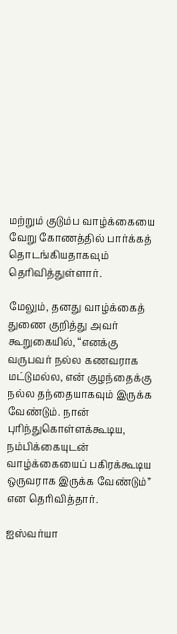மற்றும் குடும்ப வாழ்க்கையை வேறு கோணத்தில் பார்க்கத் தொடங்கியதாகவும் தெரிவித்துள்ளார்.

மேலும், தனது வாழ்க்கைத் துணை குறித்து அவர் கூறுகையில், “எனக்கு வருபவர் நல்ல கணவராக மட்டுமல்ல, என் குழந்தைக்கு நல்ல தந்தையாகவும் இருக்க வேண்டும். நான் புரிந்துகொள்ளக்கூடிய, நம்பிக்கையுடன் வாழ்க்கையைப் பகிரக்கூடிய ஒருவராக இருக்க வேண்டும்” என தெரிவித்தார்.

ஐஸ்வர்யா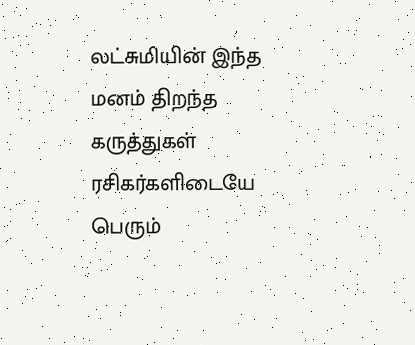லட்சுமியின் இந்த மனம் திறந்த கருத்துகள் ரசிகர்களிடையே பெரும்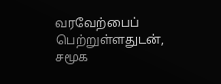வரவேற்பைப் பெற்றுள்ளதுடன், சமூக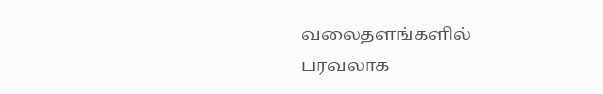வலைதளங்களில் பரவலாக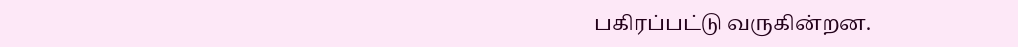பகிரப்பட்டு வருகின்றன.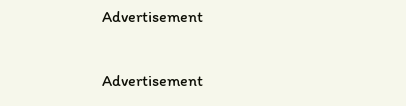Advertisement

Advertisement